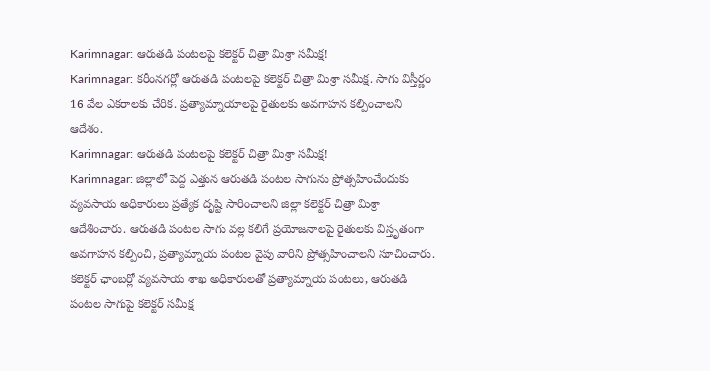Karimnagar: ఆరుతడి పంటలపై కలెక్టర్ చిత్రా మిశ్రా సమీక్ష!
Karimnagar: కరీంనగర్లో ఆరుతడి పంటలపై కలెక్టర్ చిత్రా మిశ్రా సమీక్ష. సాగు విస్తీర్ణం 16 వేల ఎకరాలకు చేరిక. ప్రత్యామ్నాయాలపై రైతులకు అవగాహన కల్పించాలని ఆదేశం.
Karimnagar: ఆరుతడి పంటలపై కలెక్టర్ చిత్రా మిశ్రా సమీక్ష!
Karimnagar: జిల్లాలో పెద్ద ఎత్తున ఆరుతడి పంటల సాగును ప్రోత్సహించేందుకు వ్యవసాయ అధికారులు ప్రత్యేక దృష్టి సారించాలని జిల్లా కలెక్టర్ చిత్రా మిశ్రా ఆదేశించారు. ఆరుతడి పంటల సాగు వల్ల కలిగే ప్రయోజనాలపై రైతులకు విస్తృతంగా అవగాహన కల్పించి, ప్రత్యామ్నాయ పంటల వైపు వారిని ప్రోత్సహించాలని సూచించారు.
కలెక్టర్ ఛాంబర్లో వ్యవసాయ శాఖ అధికారులతో ప్రత్యామ్నాయ పంటలు, ఆరుతడి పంటల సాగుపై కలెక్టర్ సమీక్ష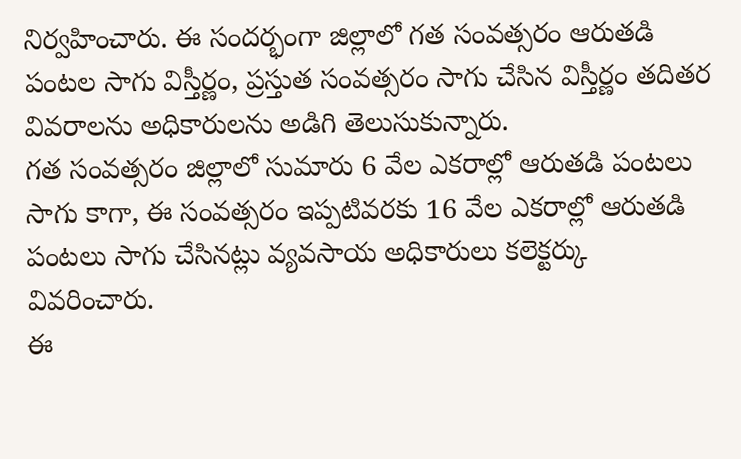నిర్వహించారు. ఈ సందర్భంగా జిల్లాలో గత సంవత్సరం ఆరుతడి పంటల సాగు విస్తీర్ణం, ప్రస్తుత సంవత్సరం సాగు చేసిన విస్తీర్ణం తదితర వివరాలను అధికారులను అడిగి తెలుసుకున్నారు.
గత సంవత్సరం జిల్లాలో సుమారు 6 వేల ఎకరాల్లో ఆరుతడి పంటలు సాగు కాగా, ఈ సంవత్సరం ఇప్పటివరకు 16 వేల ఎకరాల్లో ఆరుతడి పంటలు సాగు చేసినట్లు వ్యవసాయ అధికారులు కలెక్టర్కు వివరించారు.
ఈ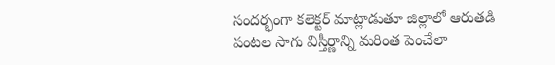సందర్భంగా కలెక్టర్ మాట్లాడుతూ జిల్లాలో ఆరుతడి పంటల సాగు విస్తీర్ణాన్ని మరింత పెంచేలా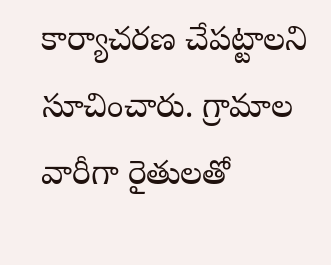కార్యాచరణ చేపట్టాలని సూచించారు. గ్రామాల వారీగా రైతులతో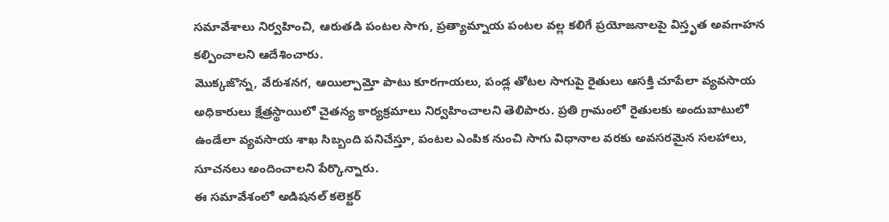సమావేశాలు నిర్వహించి, ఆరుతడి పంటల సాగు, ప్రత్యామ్నాయ పంటల వల్ల కలిగే ప్రయోజనాలపై విస్తృత అవగాహన కల్పించాలని ఆదేశించారు.
మొక్కజొన్న, వేరుశనగ, ఆయిల్పామ్తో పాటు కూరగాయలు, పండ్ల తోటల సాగుపై రైతులు ఆసక్తి చూపేలా వ్యవసాయ అధికారులు క్షేత్రస్థాయిలో చైతన్య కార్యక్రమాలు నిర్వహించాలని తెలిపారు. ప్రతి గ్రామంలో రైతులకు అందుబాటులో ఉండేలా వ్యవసాయ శాఖ సిబ్బంది పనిచేస్తూ, పంటల ఎంపిక నుంచి సాగు విధానాల వరకు అవసరమైన సలహాలు, సూచనలు అందించాలని పేర్కొన్నారు.
ఈ సమావేశంలో అడిషనల్ కలెక్టర్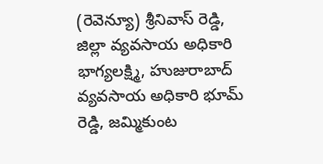(రెవెన్యూ) శ్రీనివాస్ రెడ్డి, జిల్లా వ్యవసాయ అధికారి భాగ్యలక్ష్మి, హుజురాబాద్ వ్యవసాయ అధికారి భూమ్ రెడ్డి, జమ్మికుంట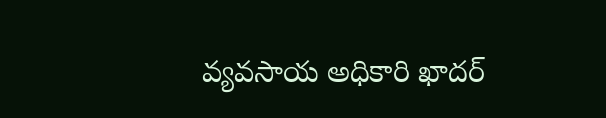వ్యవసాయ అధికారి ఖాదర్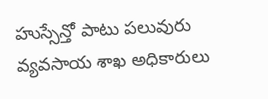హుస్సేన్తో పాటు పలువురు వ్యవసాయ శాఖ అధికారులు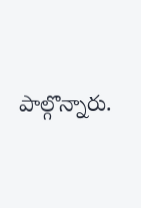పాల్గొన్నారు.